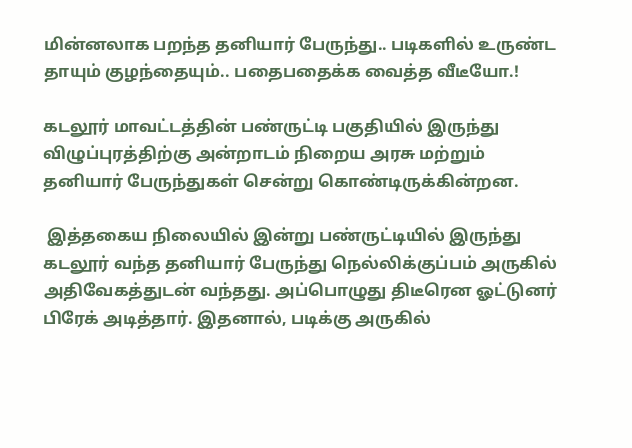மின்னலாக பறந்த தனியார் பேருந்து.. படிகளில் உருண்ட தாயும் குழந்தையும்.. பதைபதைக்க வைத்த வீடீயோ.!

கடலூர் மாவட்டத்தின் பண்ருட்டி பகுதியில் இருந்து விழுப்புரத்திற்கு அன்றாடம் நிறைய அரசு மற்றும் தனியார் பேருந்துகள் சென்று கொண்டிருக்கின்றன.

 இத்தகைய நிலையில் இன்று பண்ருட்டியில் இருந்து கடலூர் வந்த தனியார் பேருந்து நெல்லிக்குப்பம் அருகில் அதிவேகத்துடன் வந்தது. அப்பொழுது திடீரென ஓட்டுனர் பிரேக் அடித்தார். இதனால், படிக்கு அருகில்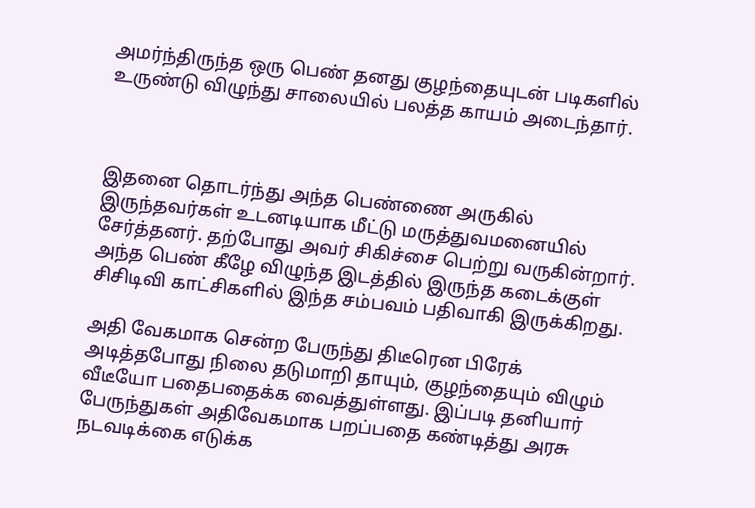அமர்ந்திருந்த ஒரு பெண் தனது குழந்தையுடன் படிகளில் உருண்டு விழுந்து சாலையில் பலத்த காயம் அடைந்தார்.



இதனை தொடர்ந்து அந்த பெண்ணை அருகில் இருந்தவர்கள் உடனடியாக மீட்டு மருத்துவமனையில் சேர்த்தனர். தற்போது அவர் சிகிச்சை பெற்று வருகின்றார். அந்த பெண் கீழே விழுந்த இடத்தில் இருந்த கடைக்குள் சிசிடிவி காட்சிகளில் இந்த சம்பவம் பதிவாகி இருக்கிறது.

அதி வேகமாக சென்ற பேருந்து திடீரென பிரேக் அடித்தபோது நிலை தடுமாறி தாயும், குழந்தையும் விழும் வீடீயோ பதைபதைக்க வைத்துள்ளது. இப்படி தனியார் பேருந்துகள் அதிவேகமாக பறப்பதை கண்டித்து அரசு நடவடிக்கை எடுக்க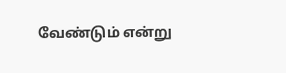வேண்டும் என்று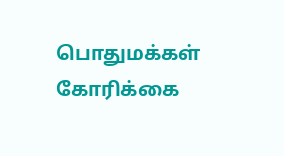பொதுமக்கள் கோரிக்கை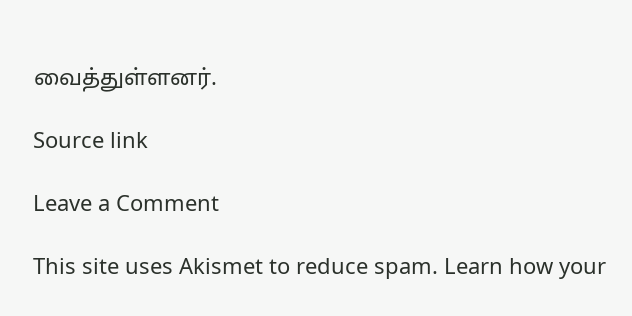வைத்துள்ளனர்.

Source link

Leave a Comment

This site uses Akismet to reduce spam. Learn how your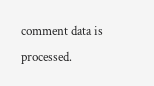comment data is processed.